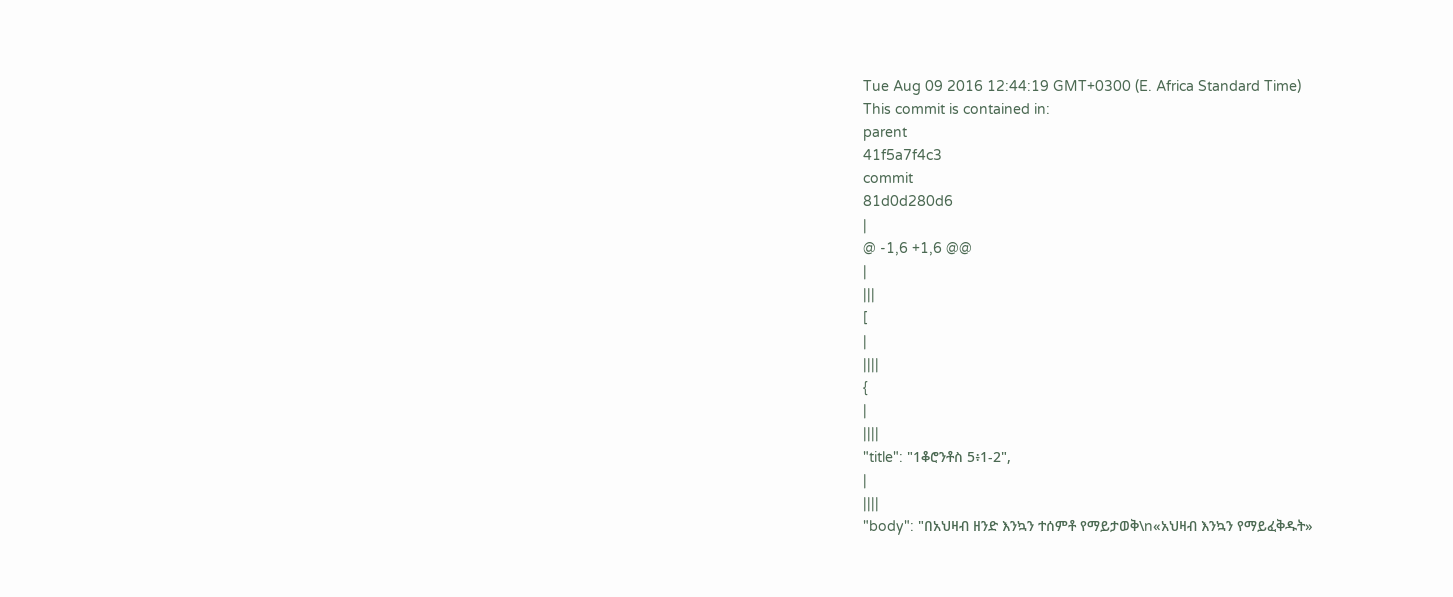Tue Aug 09 2016 12:44:19 GMT+0300 (E. Africa Standard Time)
This commit is contained in:
parent
41f5a7f4c3
commit
81d0d280d6
|
@ -1,6 +1,6 @@
|
|||
[
|
||||
{
|
||||
"title": "1ቆሮንቶስ 5፥1-2",
|
||||
"body": "በአህዛብ ዘንድ እንኳን ተሰምቶ የማይታወቅ\n«አህዛብ እንኳን የማይፈቅዱት»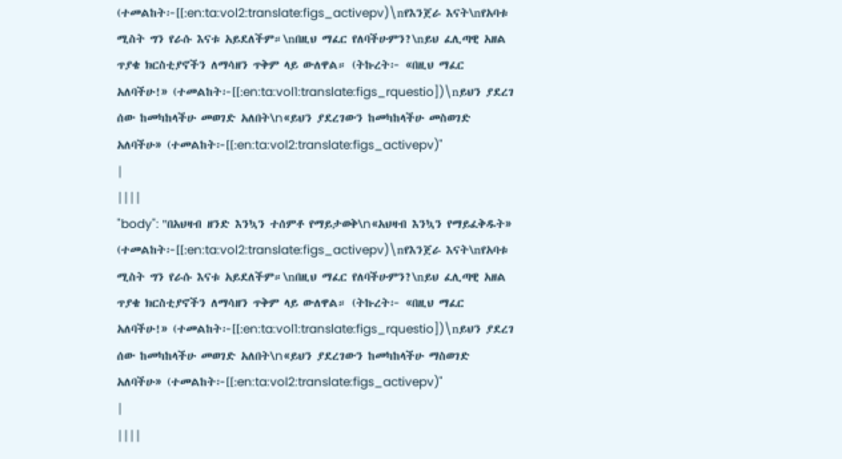(ተመልከት፦[[:en:ta:vol2:translate:figs_activepv)\nየእንጀራ እናት\nየአባቱ ሚስት ግን የራሱ እናቱ አይደለችም።\nበዚህ ማፈር የለባችሁምን?\nይህ ፈሊጣዊ አዘል ጥያቄ ክርስቲያኖችን ለማሳዘን ጥቅም ላይ ውለዋል። (ትኩረት፦ «በዚህ ማፈር አለባችሁ!» (ተመልከት፦[[:en:ta:vol1:translate:figs_rquestio])\nይህን ያደረገ ሰው ከመካከላችሁ መወገድ አለበት\n«ይህን ያደረገውን ከመካከላችሁ መስወገድ አለባችሁ» (ተመልከት፦[[:en:ta:vol2:translate:figs_activepv)"
|
||||
"body": "በአህዛብ ዘንድ እንኳን ተሰምቶ የማይታወቅ\n«አህዛብ እንኳን የማይፈቅዱት» (ተመልከት፦[[:en:ta:vol2:translate:figs_activepv)\nየእንጀራ እናት\nየአባቱ ሚስት ግን የራሱ እናቱ አይደለችም።\nበዚህ ማፈር የለባችሁምን?\nይህ ፈሊጣዊ አዘል ጥያቄ ክርስቲያኖችን ለማሳዘን ጥቅም ላይ ውለዋል። (ትኩረት፦ «በዚህ ማፈር አለባችሁ!» (ተመልከት፦[[:en:ta:vol1:translate:figs_rquestio])\nይህን ያደረገ ሰው ከመካከላችሁ መወገድ አለበት\n«ይህን ያደረገውን ከመካከላችሁ ማስወገድ አለባችሁ» (ተመልከት፦[[:en:ta:vol2:translate:figs_activepv)"
|
||||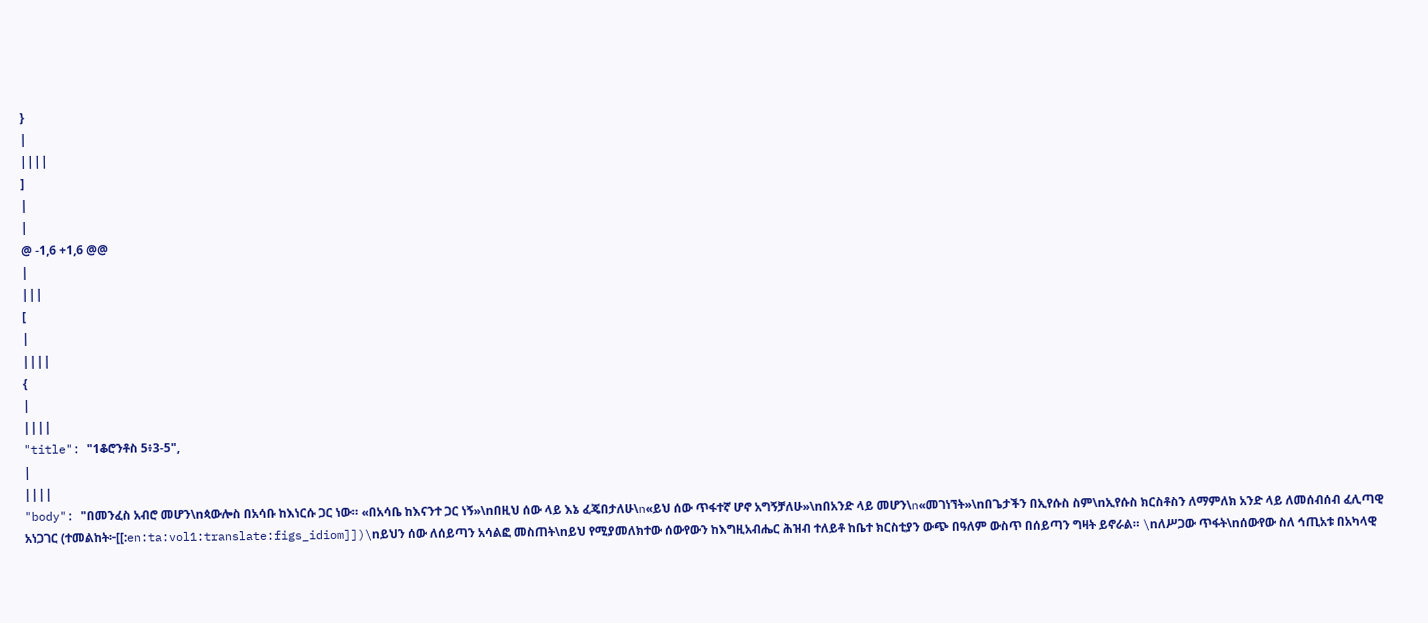}
|
||||
]
|
|
@ -1,6 +1,6 @@
|
|||
[
|
||||
{
|
||||
"title": "1ቆሮንቶስ 5፥3-5",
|
||||
"body": "በመንፈስ አብሮ መሆን\nጳውሎስ በአሳቡ ከእነርሱ ጋር ነው። «በአሳቤ ከእናንተ ጋር ነኝ»\nበዚህ ሰው ላይ እኔ ፈጄበታለሁ\n«ይህ ሰው ጥፋተኛ ሆኖ አግኝቻለሁ»\nበአንድ ላይ መሆን\n«መገነኘት»\nበጌታችን በኢየሱስ ስም\nኢየሱስ ክርስቶስን ለማምለክ አንድ ላይ ለመሰብሰብ ፈሊጣዊ አነጋገር (ተመልከት፦[[:en:ta:vol1:translate:figs_idiom]])\nይህን ሰው ለሰይጣን አሳልፎ መስጠት\nይህ የሚያመለክተው ሰውየውን ከእግዚአብሔር ሕዝብ ተለይቶ ከቤተ ክርስቲያን ውጭ በዓለም ውስጥ በሰይጣን ግዛት ይኖራል። \nለሥጋው ጥፋት\nሰውየው ስለ ኅጢአቱ በአካላዊ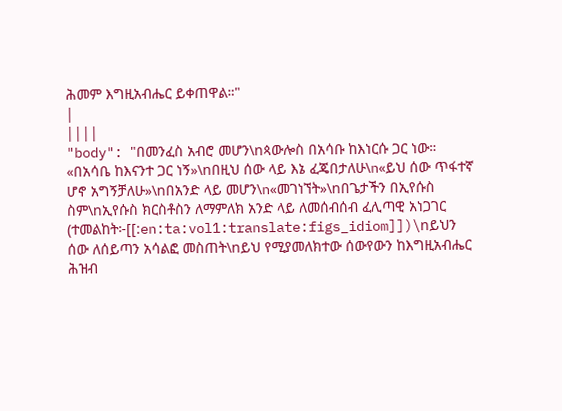ሕመም እግዚአብሔር ይቀጠዋል።"
|
||||
"body": "በመንፈስ አብሮ መሆን\nጳውሎስ በአሳቡ ከእነርሱ ጋር ነው። «በአሳቤ ከእናንተ ጋር ነኝ»\nበዚህ ሰው ላይ እኔ ፈጄበታለሁ\n«ይህ ሰው ጥፋተኛ ሆኖ አግኝቻለሁ»\nበአንድ ላይ መሆን\n«መገነኘት»\nበጌታችን በኢየሱስ ስም\nኢየሱስ ክርስቶስን ለማምለክ አንድ ላይ ለመሰብሰብ ፈሊጣዊ አነጋገር (ተመልከት፦[[:en:ta:vol1:translate:figs_idiom]])\nይህን ሰው ለሰይጣን አሳልፎ መስጠት\nይህ የሚያመለክተው ሰውየውን ከእግዚአብሔር ሕዝብ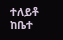ተለይቶ ከቤተ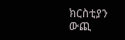ክርስቲያን ውጪ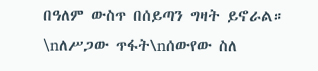በዓለም ውስጥ በሰይጣን ግዛት ይኖራል። \nለሥጋው ጥፋት\nሰውየው ስለ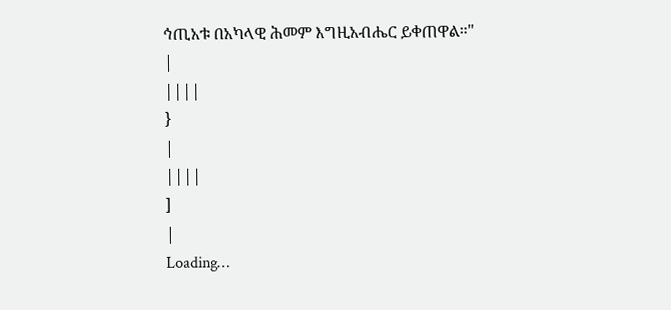ኅጢአቱ በአካላዊ ሕመም እግዚአብሔር ይቀጠዋል።"
|
||||
}
|
||||
]
|
Loading…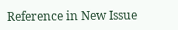Reference in New Issue